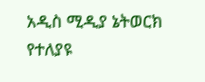አዲስ ሚዲያ ኔትወርክ የተለያዩ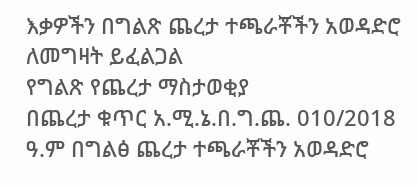እቃዎችን በግልጽ ጨረታ ተጫራቾችን አወዳድሮ ለመግዛት ይፈልጋል
የግልጽ የጨረታ ማስታወቂያ
በጨረታ ቁጥር አ.ሚ.ኔ.በ.ግ.ጨ. 010/2018 ዓ.ም በግልፅ ጨረታ ተጫራቾችን አወዳድሮ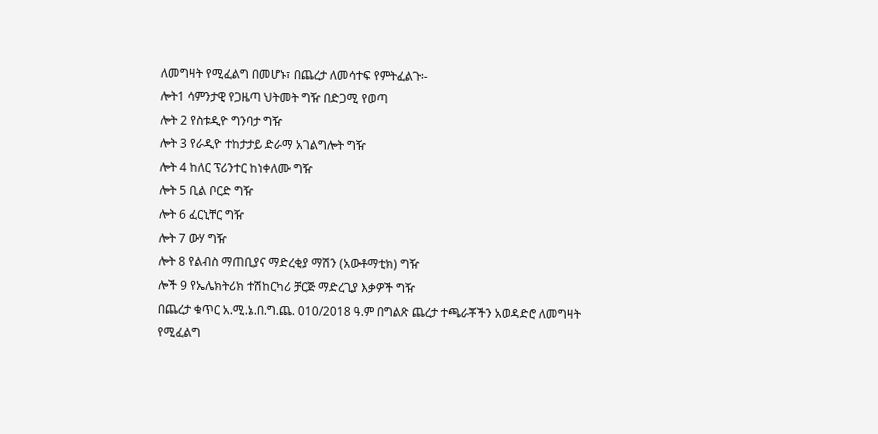ለመግዛት የሚፈልግ በመሆኑ፣ በጨረታ ለመሳተፍ የምትፈልጉ፡-
ሎት1 ሳምንታዊ የጋዜጣ ህትመት ግዥ በድጋሚ የወጣ
ሎት 2 የስቱዲዮ ግንባታ ግዥ
ሎት 3 የራዲዮ ተከታታይ ድራማ አገልግሎት ግዥ
ሎት 4 ከለር ፕሪንተር ከነቀለሙ ግዥ
ሎት 5 ቢል ቦርድ ግዥ
ሎት 6 ፈርኒቸር ግዥ
ሎት 7 ውሃ ግዥ
ሎት 8 የልብስ ማጠቢያና ማድረቂያ ማሽን (አውቶማቲክ) ግዥ
ሎች 9 የኤሌክትሪክ ተሽከርካሪ ቻርጅ ማድረጊያ እቃዎች ግዥ
በጨረታ ቁጥር አ.ሚ.ኔ.በ.ግ.ጨ. 010/2018 ዓ.ም በግልጽ ጨረታ ተጫራቾችን አወዳድሮ ለመግዛት የሚፈልግ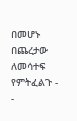በመሆኑ በጨረታው ለመሳተፍ የምትፈልጉ -
-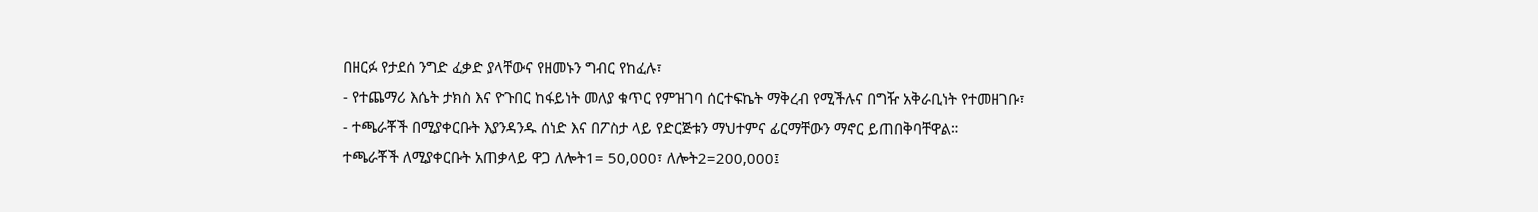በዘርፉ የታደሰ ንግድ ፈቃድ ያላቸውና የዘመኑን ግብር የከፈሉ፣
- የተጨማሪ እሴት ታክስ እና ዮጉበር ከፋይነት መለያ ቁጥር የምዝገባ ሰርተፍኬት ማቅረብ የሚችሉና በግዥ አቅራቢነት የተመዘገቡ፣
- ተጫራቾች በሚያቀርቡት እያንዳንዱ ሰነድ እና በፖስታ ላይ የድርጅቱን ማህተምና ፊርማቸውን ማኖር ይጠበቅባቸዋል።
ተጫራቾች ለሚያቀርቡት አጠቃላይ ዋጋ ለሎት1= 50,000፣ ለሎት2=200,000፤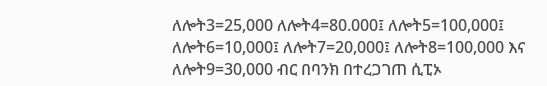ለሎት3=25,000 ለሎት4=80.000፤ ለሎት5=100,000፤ ለሎት6=10,000፤ ለሎት7=20,000፤ ለሎት8=100,000 እና ለሎት9=30,000 ብር በባንክ በተረጋገጠ ሲፒኦ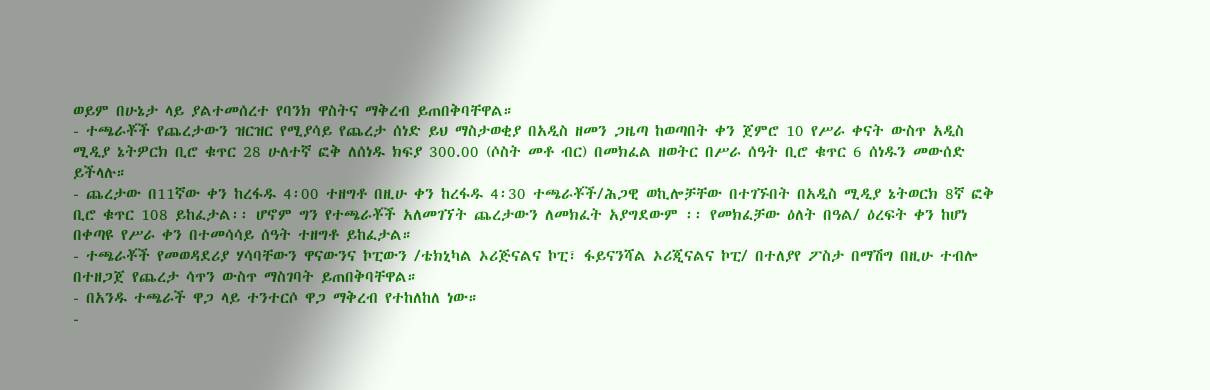ወይም በሁኔታ ላይ ያልተመሰረተ የባንክ ዋስትና ማቅረብ ይጠበቅባቸዋል።
- ተጫራቾች የጨረታውን ዝርዝር የሚያሳይ የጨረታ ሰነድ ይህ ማስታወቂያ በአዲስ ዘመን ጋዜጣ ከወጣበት ቀን ጀምሮ 10 የሥራ ቀናት ውስጥ አዲስ ሚዲያ ኔትዎርክ ቢሮ ቁጥር 28 ሁለተኛ ፎቅ ለሰነዱ ክፍያ 300.00 (ሶስት መቶ ብር) በመክፈል ዘወትር በሥራ ሰዓት ቢሮ ቁጥር 6 ሰነዱን መውሰድ ይችላሉ።
- ጨረታው በ11ኛው ቀን ከረፋዱ 4፡00 ተዘግቶ በዚሁ ቀን ከረፋዱ 4፡30 ተጫራቾች/ሕጋዊ ወኪሎቻቸው በተገኙበት በአዲስ ሚዲያ ኔትወርክ 8ኛ ፎቅ ቢሮ ቁጥር 108 ይከፈታል፡፡ ሆኖም ግን የተጫራቾች አለመገኘት ጨረታውን ለመክፈት አያግደውም ፡፡ የመክፈቻው ዕለት በዓል/ ዕረፍት ቀን ከሆነ በቀጣዩ የሥራ ቀን በተመሳሳይ ሰዓት ተዘግቶ ይከፈታል።
- ተጫራቾች የመወዳደሪያ ሃሳባቸውን ዋናውንና ኮፒውን /ቴክኒካል ኦሪጅናልና ኮፒ፣ ፋይናንሻል ኦሪጂናልና ኮፒ/ በተለያየ ፖስታ በማሽግ በዚሁ ተብሎ በተዘጋጀ የጨረታ ሳጥን ውስጥ ማስገባት ይጠበቅባቸዋል።
- በአንዱ ተጫራች ዋጋ ላይ ተንተርሶ ዋጋ ማቅረብ የተከለከለ ነው።
-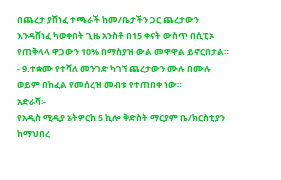በጨረታ ያሸነፈ ተጫራች ከመ/ቤታችን ጋር ጨረታውን እንዳሸነፈ ካወቀበት ጊዜ አንስቶ በ15 ቀናት ውስጥ በሲፒኦ የጠቅላላ ዋጋውን 10% በማስያዝ ውል መዋዋል ይኖርበታል።
- 9.ተቋሙ የተሻለ መንገድ ካገኘ ጨረታውን ሙሉ በሙሉ ወይም በከፈል የመሰረዝ መብቱ የተጠበቀ ነው።
አድራሻ፡-
የአዲስ ሚዲያ ኔትዎርከ 5 ኪሎ ቅድስት ማርያም ቤ/ክርስቲያን ከማህበረ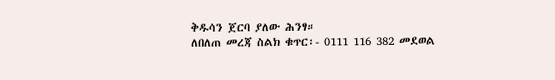ቅዱሳን ጀርባ ያለው ሕንፃ።
ለበለጠ መረጃ ስልክ ቁጥር፡- 0111 116 382 መደወል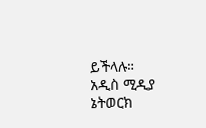ይችላሉ።
አዲስ ሚዲያ ኔትወርክ